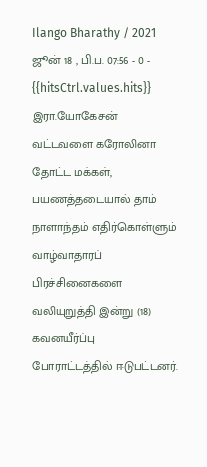Ilango Bharathy / 2021 ஜூன் 18 , பி.ப. 07:56 - 0 - {{hitsCtrl.values.hits}}
இரா.யோகேசன்
வட்டவளை கரோலினா தோட்ட மக்கள், பயணத்தடையால் தாம் நாளாந்தம் எதிர்கொள்ளும் வாழ்வாதாரப் பிரச்சினைகளை வலியுறுத்தி இன்று (18) கவனயீர்ப்பு போராட்டத்தில் ஈடுபட்டனர்.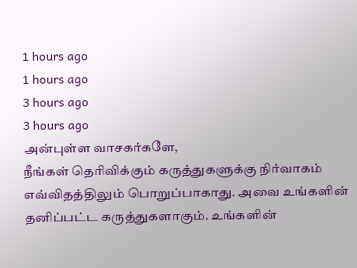1 hours ago
1 hours ago
3 hours ago
3 hours ago
அன்புள்ள வாசகர்களே,
நீங்கள் தெரிவிக்கும் கருத்துகளுக்கு நிர்வாகம் எவ்விதத்திலும் பொறுப்பாகாது. அவை உங்களின் தனிப்பட்ட கருத்துகளாகும். உங்களின்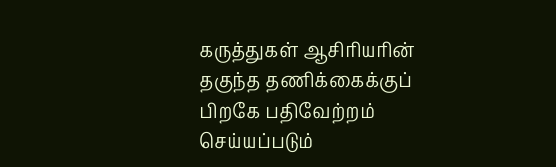கருத்துகள் ஆசிரியரின் தகுந்த தணிக்கைக்குப் பிறகே பதிவேற்றம் செய்யப்படும்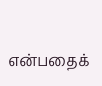என்பதைக்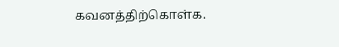கவனத்திற்கொள்க.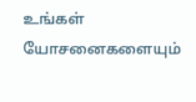உங்கள் யோசனைகளையும்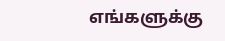எங்களுக்கு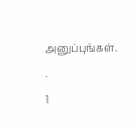அனுப்புங்கள். .
1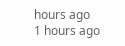hours ago
1 hours ago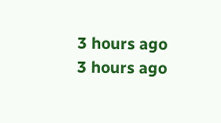3 hours ago
3 hours ago